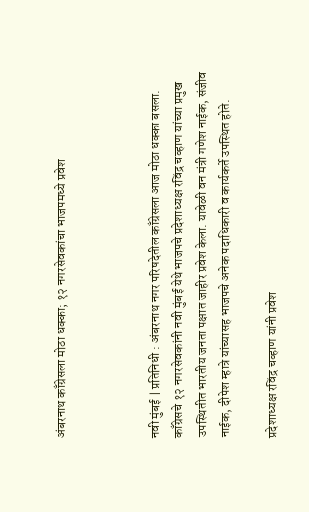अंबरनाथ काँग्रेसला मोठा धक्का; १२ नगरसेवकांचा भाजपमध्ये प्रवेश



नवी मुंबई | प्रतिनिधी : अंबरनाथ नगर परिषदेतील काँग्रेसला आज मोठा धक्का बसला. काँग्रेसचे १२ नगरसेवकांनी नवी मुंबई येथे भाजपचे प्रदेशाध्यक्ष रविंद्र चव्हाण यांच्या प्रमुख उपस्थितीत भारतीय जनता पक्षात जाहीर प्रवेश केला. यावेळी वन मंत्री गणेश नाईक, संजीव नाईक, दीपेश म्हात्रे यांच्यासह भाजपचे अनेक पदाधिकारी व कार्यकर्ते उपस्थित होते.

प्रदेशाध्यक्ष रविंद्र चव्हाण यांनी प्रवेश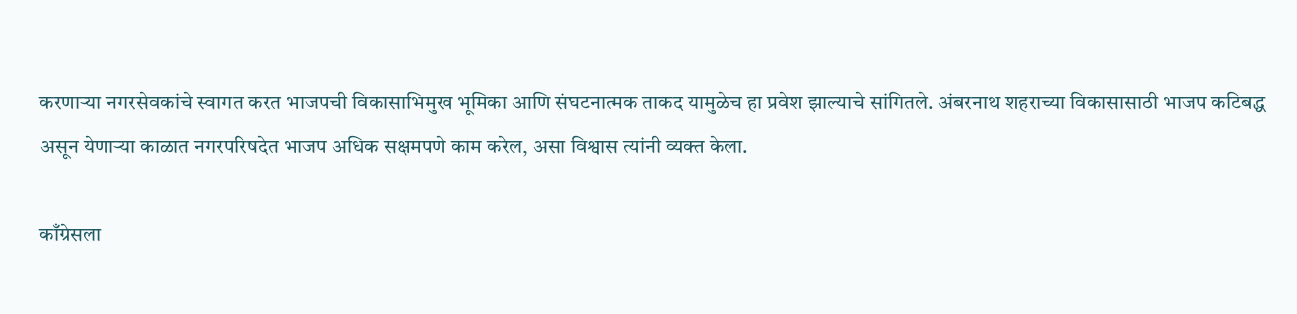करणाऱ्या नगरसेवकांचे स्वागत करत भाजपची विकासाभिमुख भूमिका आणि संघटनात्मक ताकद यामुळेच हा प्रवेश झाल्याचे सांगितले. अंबरनाथ शहराच्या विकासासाठी भाजप कटिबद्ध असून येणाऱ्या काळात नगरपरिषदेत भाजप अधिक सक्षमपणे काम करेल, असा विश्वास त्यांनी व्यक्त केला.

काँग्रेसला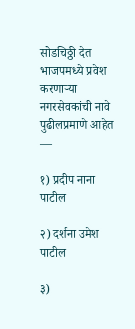सोडचिठ्ठी देत भाजपमध्ये प्रवेश करणाऱ्या नगरसेवकांची नावे पुढीलप्रमाणे आहेत —

१) प्रदीप नाना पाटील

२) दर्शना उमेश पाटील

३)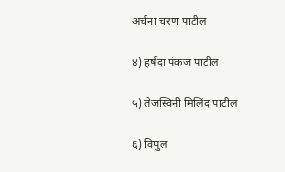अर्चना चरण पाटील

४) हर्षदा पंकज पाटील

५) तेजस्विनी मिलिंद पाटील

६) विपुल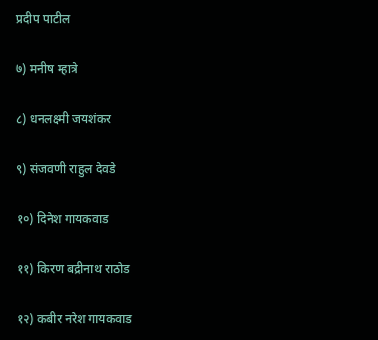प्रदीप पाटील

७) मनीष म्हात्रे

८) धनलक्ष्मी जयशंकर

९) संजवणी राहुल देवडे

१०) दिनेश गायकवाड

११) किरण बद्रीनाथ राठोड

१२) कबीर नरेश गायकवाड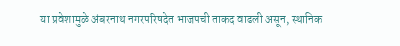या प्रवेशामुळे अंबरनाथ नगरपरिषदेत भाजपची ताकद वाढली असून, स्थानिक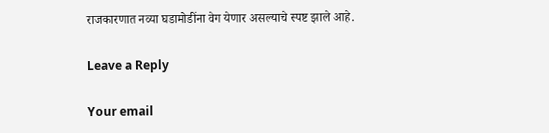राजकारणात नव्या घडामोडींना वेग येणार असल्याचे स्पष्ट झाले आहे.

Leave a Reply

Your email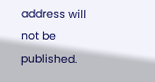address will not be published.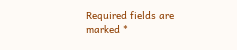Required fields are marked *